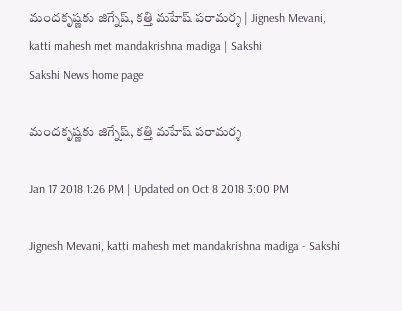మందకృష్ణకు జిగ్నేష్‌, కత్తి మహేష్‌ పరామర్శ | Jignesh Mevani, katti mahesh met mandakrishna madiga | Sakshi
Sakshi News home page

మందకృష్ణకు జిగ్నేష్‌, కత్తి మహేష్‌ పరామర్శ

Jan 17 2018 1:26 PM | Updated on Oct 8 2018 3:00 PM

Jignesh Mevani, katti mahesh met mandakrishna madiga - Sakshi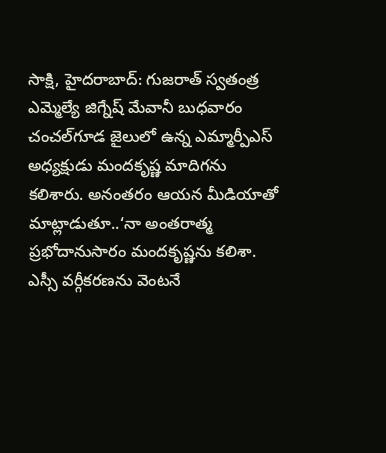సాక్షి, హైదరాబాద్‌: గుజరాత్‌ స్వతంత్ర ఎమ్మెల్యే జిగ్నేష్‌ మేవానీ బుధవారం చంచల్‌గూడ జైలులో ఉన్న ఎమ్మార్పీఎస్ అధ్యక్షుడు మందకృష్ణ మాదిగను కలిశారు. అనంతరం ఆయన మీడియాతో మాట్లాడుతూ..‘నా అంతరాత్మ ప్రభోదానుసారం మందకృష్ణను కలిశా. ఎస్సీ వర్గీకరణను వెంటనే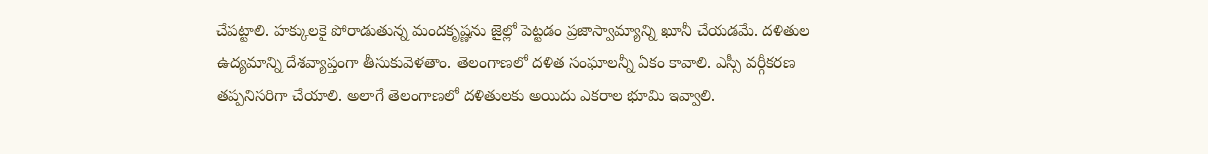చేపట్టాలి. హక్కులకై పోరాడుతున్న మందకృష్ణను జైల్లో పెట్టడం ప్రజాస్వామ్యాన్ని ఖూనీ చేయడమే. దళితుల ఉద్యమాన్ని దేశవ్యాప్తంగా తీసుకువెళతాం. తెలంగాణలో దళిత సంఘాలన్నీ ఏకం కావాలి. ఎస్సీ వర్గీకరణ తప్పనిసరిగా చేయాలి. అలాగే తెలంగాణలో దళితులకు అయిదు ఎకరాల భూమి ఇవ్వాలి.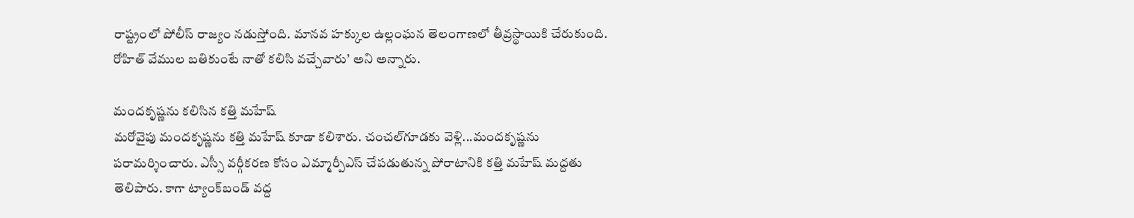రాష్ట్రంలో పోలీస్‌ రాజ్యం నడుస్తోంది. మానవ హక్కుల ఉల్లంఘన తెలంగాణలో తీవ్రస్థాయికి చేరుకుంది. రోహిత్‌ వేముల బతికుంటే నాతో కలిసి వచ్చేవారు’ అని అన్నారు.

మందకృష్ణను కలిసిన కత్తి మహేష్‌
మరోవైపు మందకృష్ణను కత్తి మహేష్‌ కూడా కలిశారు. చంచల్‌గూడకు వెళ్లి...మందకృష్ణను పరామర్శించారు. ఎస్సీ వర్గీకరణ కోసం ఎమ్మార్పీఎస్‌ చేపడుతున్న పోరాటానికి కత్తి మహేష్‌ మద్దతు తెలిపారు. కాగా ట్యాంక్‌బండ్‌ వద్ద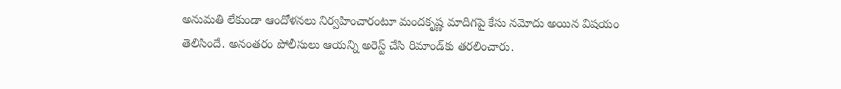అనుమతి లేకుండా ఆందోళనలు నిర్వహించారంటూ మందకృష్ణ మాదిగపై కేసు నమోదు అయిన విషయం తెలిసిందే. అనంతరం పోలీసులు ఆయన్ని అరెస్ట్‌ చేసి రిమాండ్‌కు తరలించారు.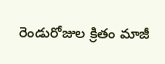రెండురోజుల క్రితం మాజీ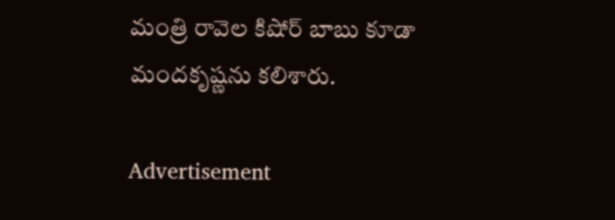మంత్రి రావెల కిషోర్‌ బాబు కూడా మందకృష్ణను కలిశారు.

Advertisement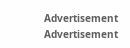Advertisement
Advertisement